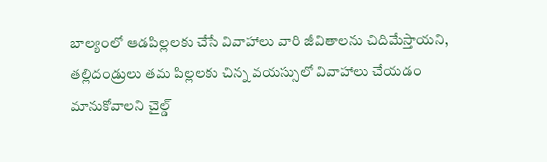బాల్యంలో ఆడపిల్లలకు చేసే వివాహాలు వారి జీవితాలను చిదిమేస్తాయని, తల్లిదండ్రులు తమ పిల్లలకు చిన్న వయస్సులో వివాహాలు చేయడం మానుకోవాలని చైల్డ్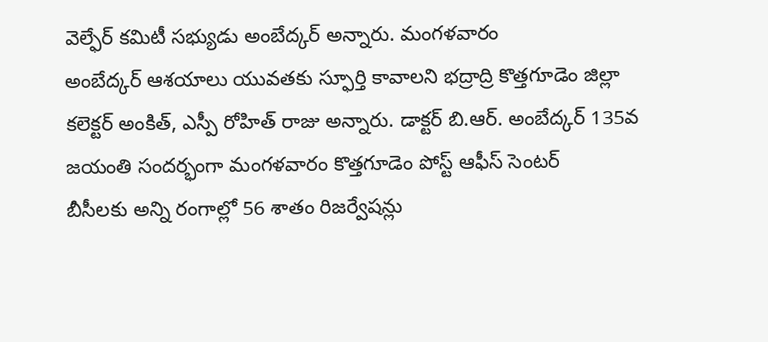వెల్ఫేర్ కమిటీ సభ్యుడు అంబేద్కర్ అన్నారు. మంగళవారం
అంబేద్కర్ ఆశయాలు యువతకు స్ఫూర్తి కావాలని భద్రాద్రి కొత్తగూడెం జిల్లా కలెక్టర్ అంకిత్, ఎస్పీ రోహిత్ రాజు అన్నారు. డాక్టర్ బి.ఆర్. అంబేద్కర్ 135వ జయంతి సందర్భంగా మంగళవారం కొత్తగూడెం పోస్ట్ ఆఫీస్ సెంటర్
బీసీలకు అన్ని రంగాల్లో 56 శాతం రిజర్వేషన్లు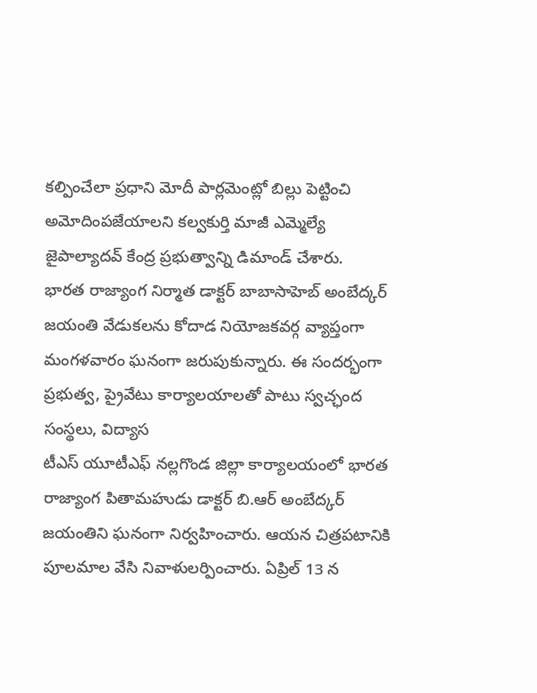కల్పించేలా ప్రధాని మోదీ పార్లమెంట్లో బిల్లు పెట్టించి అమోదింపజేయాలని కల్వకుర్తి మాజీ ఎమ్మెల్యే జైపాల్యాదవ్ కేంద్ర ప్రభుత్వాన్ని డిమాండ్ చేశారు.
భారత రాజ్యాంగ నిర్మాత డాక్టర్ బాబాసాహెబ్ అంబేద్కర్ జయంతి వేడుకలను కోదాడ నియోజకవర్గ వ్యాప్తంగా మంగళవారం ఘనంగా జరుపుకున్నారు. ఈ సందర్భంగా ప్రభుత్వ, ప్రైవేటు కార్యాలయాలతో పాటు స్వచ్ఛంద సంస్థలు, విద్యాస
టీఎస్ యూటీఎఫ్ నల్లగొండ జిల్లా కార్యాలయంలో భారత రాజ్యాంగ పితామహుడు డాక్టర్ బి.ఆర్ అంబేద్కర్ జయంతిని ఘనంగా నిర్వహించారు. ఆయన చిత్రపటానికి పూలమాల వేసి నివాళులర్పించారు. ఏప్రిల్ 13 న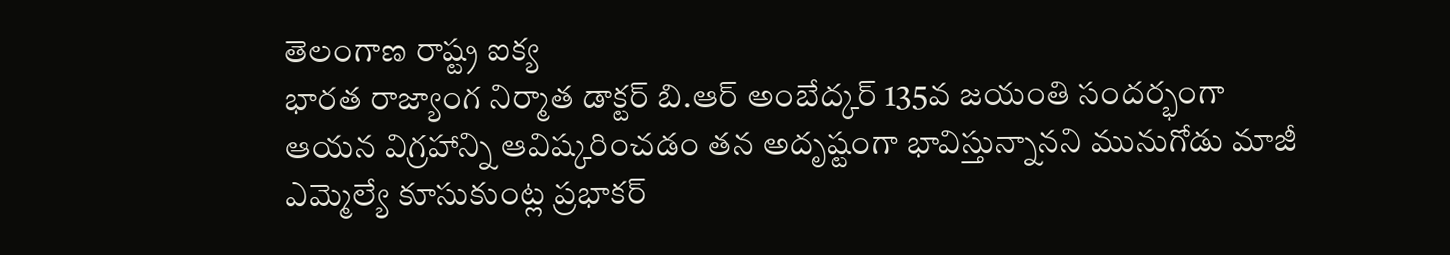తెలంగాణ రాష్ట్ర ఐక్య
భారత రాజ్యాంగ నిర్మాత డాక్టర్ బి.ఆర్ అంబేద్కర్ 135వ జయంతి సందర్భంగా ఆయన విగ్రహాన్ని ఆవిష్కరించడం తన అదృష్టంగా భావిస్తున్నానని మునుగోడు మాజీ ఎమ్మెల్యే కూసుకుంట్ల ప్రభాకర్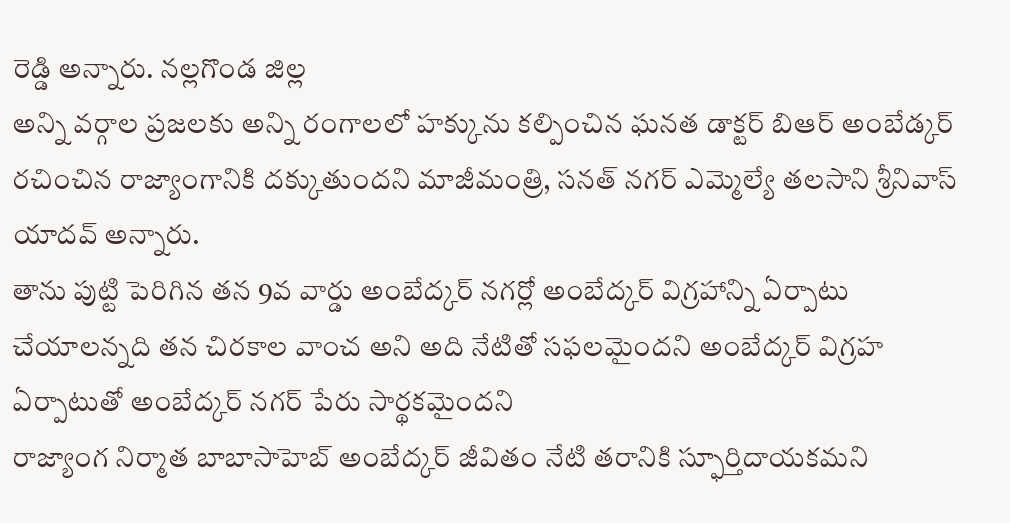రెడ్డి అన్నారు. నల్లగొండ జిల్ల
అన్ని వర్గాల ప్రజలకు అన్ని రంగాలలో హక్కును కల్పించిన ఘనత డాక్టర్ బిఆర్ అంబేడ్కర్ రచించిన రాజ్యాంగానికి దక్కుతుందని మాజీమంత్రి, సనత్ నగర్ ఎమ్మెల్యే తలసాని శ్రీనివాస్ యాదవ్ అన్నారు.
తాను పుట్టి పెరిగిన తన 9వ వార్డు అంబేద్కర్ నగర్లో అంబేద్కర్ విగ్రహాన్ని ఏర్పాటు చేయాలన్నది తన చిరకాల వాంచ అని అది నేటితో సఫలమైందని అంబేద్కర్ విగ్రహ ఏర్పాటుతో అంబేద్కర్ నగర్ పేరు సార్థకమైందని
రాజ్యాంగ నిర్మాత బాబాసాహెబ్ అంబేద్కర్ జీవితం నేటి తరానికి స్ఫూర్తిదాయకమని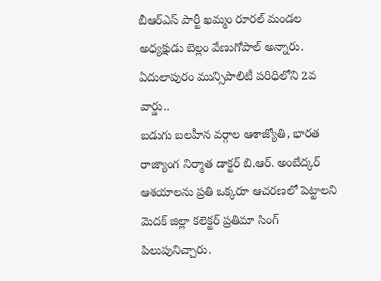బీఆర్ఎస్ పార్టీ ఖమ్మం రూరల్ మండల అధ్యక్షుడు బెల్లం వేణుగోపాల్ అన్నారు. ఏదులాపురం మున్సిపాలిటీ పరిధిలోని 2వ వార్డు..
బడుగు బలహీన వర్గాల ఆశాజ్యోతి, భారత రాజ్యాంగ నిర్మాత డాక్టర్ బి.ఆర్. అంబేద్కర్ ఆశయాలను ప్రతి ఒక్కరూ ఆచరణలో పెట్టాలని మెదక్ జిల్లా కలెక్టర్ ప్రతిమా సింగ్ పిలుపునిచ్చారు.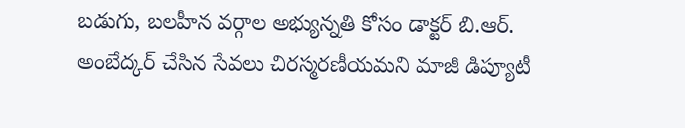బడుగు, బలహీన వర్గాల అభ్యున్నతి కోసం డాక్టర్ బి.ఆర్. అంబేద్కర్ చేసిన సేవలు చిరస్మరణీయమని మాజీ డిప్యూటీ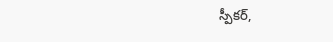స్పీకర్,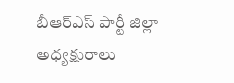బీఆర్ఎస్ పార్టీ జిల్లా అధ్యక్షురాలు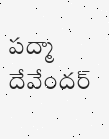పద్మా దేవేందర్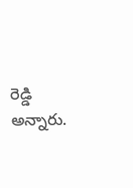రెడ్డి అన్నారు.